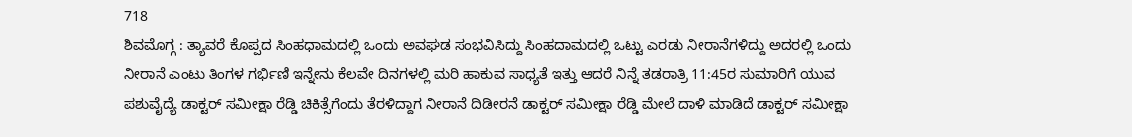718
ಶಿವಮೊಗ್ಗ : ತ್ಯಾವರೆ ಕೊಪ್ಪದ ಸಿಂಹಧಾಮದಲ್ಲಿ ಒಂದು ಅವಘಡ ಸಂಭವಿಸಿದ್ದು ಸಿಂಹದಾಮದಲ್ಲಿ ಒಟ್ಟು ಎರಡು ನೀರಾನೆಗಳಿದ್ದು ಅದರಲ್ಲಿ ಒಂದು ನೀರಾನೆ ಎಂಟು ತಿಂಗಳ ಗರ್ಭಿಣಿ ಇನ್ನೇನು ಕೆಲವೇ ದಿನಗಳಲ್ಲಿ ಮರಿ ಹಾಕುವ ಸಾಧ್ಯತೆ ಇತ್ತು ಆದರೆ ನಿನ್ನೆ ತಡರಾತ್ರಿ 11:45ರ ಸುಮಾರಿಗೆ ಯುವ ಪಶುವೈದ್ಯೆ ಡಾಕ್ಟರ್ ಸಮೀಕ್ಷಾ ರೆಡ್ಡಿ ಚಿಕಿತ್ಸೆಗೆಂದು ತೆರಳಿದ್ದಾಗ ನೀರಾನೆ ದಿಡೀರನೆ ಡಾಕ್ಟರ್ ಸಮೀಕ್ಷಾ ರೆಡ್ಡಿ ಮೇಲೆ ದಾಳಿ ಮಾಡಿದೆ ಡಾಕ್ಟರ್ ಸಮೀಕ್ಷಾ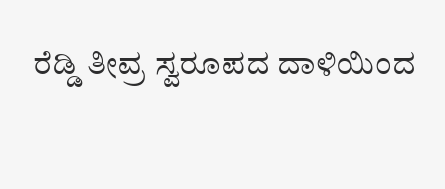ರೆಡ್ಡಿ ತೀವ್ರ ಸ್ವರೂಪದ ದಾಳಿಯಿಂದ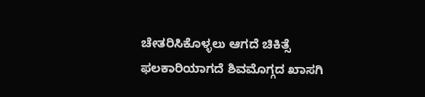ಚೇತರಿಸಿಕೊಳ್ಳಲು ಆಗದೆ ಚಿಕಿತ್ಸೆ ಫಲಕಾರಿಯಾಗದೆ ಶಿವಮೊಗ್ಗದ ಖಾಸಗಿ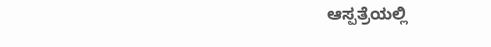ಆಸ್ಪತ್ರೆಯಲ್ಲಿ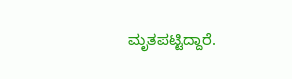ಮೃತಪಟ್ಟಿದ್ದಾರೆ.